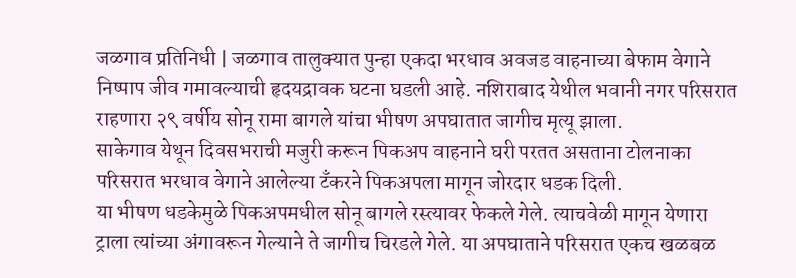जळगाव प्रतिनिधी | जळगाव तालुक्यात पुन्हा एकदा भरधाव अवजड वाहनाच्या बेफाम वेगाने निष्पाप जीव गमावल्याची हृदयद्रावक घटना घडली आहे. नशिराबाद येथील भवानी नगर परिसरात राहणारा २९ वर्षीय सोनू रामा बागले यांचा भीषण अपघातात जागीच मृत्यू झाला.
साकेगाव येथून दिवसभराची मजुरी करून पिकअप वाहनाने घरी परतत असताना टोलनाका परिसरात भरधाव वेगाने आलेल्या टँकरने पिकअपला मागून जोरदार धडक दिली.
या भीषण धडकेमुळे पिकअपमधील सोनू बागले रस्त्यावर फेकले गेले. त्याचवेळी मागून येणारा ट्राला त्यांच्या अंगावरून गेल्याने ते जागीच चिरडले गेले. या अपघाताने परिसरात एकच खळबळ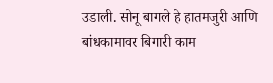उडाली. सोनू बागले हे हातमजुरी आणि बांधकामावर बिगारी काम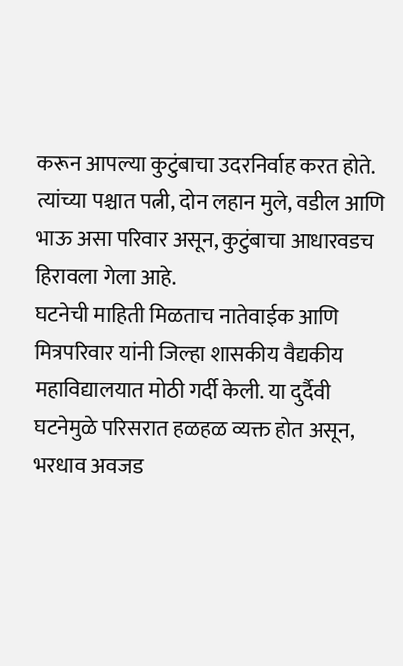करून आपल्या कुटुंबाचा उदरनिर्वाह करत होते. त्यांच्या पश्चात पत्नी, दोन लहान मुले, वडील आणि भाऊ असा परिवार असून, कुटुंबाचा आधारवडच हिरावला गेला आहे.
घटनेची माहिती मिळताच नातेवाईक आणि मित्रपरिवार यांनी जिल्हा शासकीय वैद्यकीय महाविद्यालयात मोठी गर्दी केली. या दुर्दैवी घटनेमुळे परिसरात हळहळ व्यक्त होत असून, भरधाव अवजड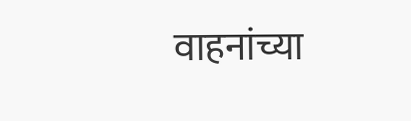वाहनांच्या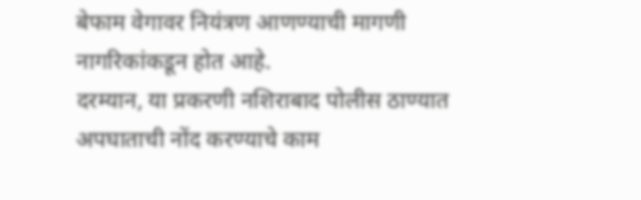बेफाम वेगावर नियंत्रण आणण्याची मागणी नागरिकांकडून होत आहे.
दरम्यान, या प्रकरणी नशिराबाद पोलीस ठाण्यात अपघाताची नोंद करण्याचे काम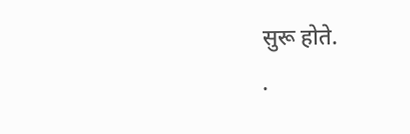सुरू होते.
.